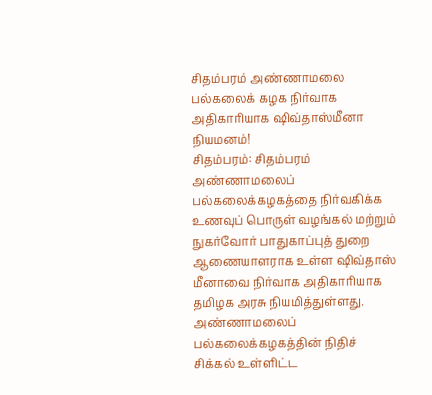சிதம்பரம் அண்ணாமலை பல்கலைக் கழக நிர்வாக அதிகாரியாக ஷிவ்தாஸ்மீனா நியமனம்!
சிதம்பரம்: சிதம்பரம் அண்ணாமலைப் பல்கலைக்கழகத்தை நிர்வகிக்க உணவுப் பொருள் வழங்கல் மற்றும் நுகர்வோர் பாதுகாப்புத் துறை ஆணையாளராக உள்ள ஷிவ்தாஸ் மீனாவை நிர்வாக அதிகாரியாக தமிழக அரசு நியமித்துள்ளது.
அண்ணாமலைப் பல்கலைக்கழகத்தின் நிதிச் சிக்கல் உள்ளிட்ட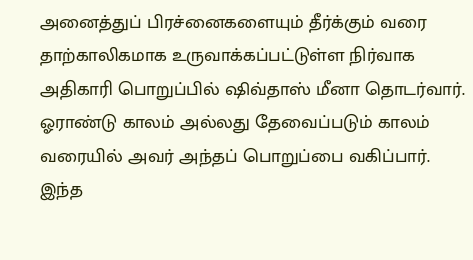அனைத்துப் பிரச்னைகளையும் தீர்க்கும் வரை தாற்காலிகமாக உருவாக்கப்பட்டுள்ள நிர்வாக அதிகாரி பொறுப்பில் ஷிவ்தாஸ் மீனா தொடர்வார். ஓராண்டு காலம் அல்லது தேவைப்படும் காலம் வரையில் அவர் அந்தப் பொறுப்பை வகிப்பார். இந்த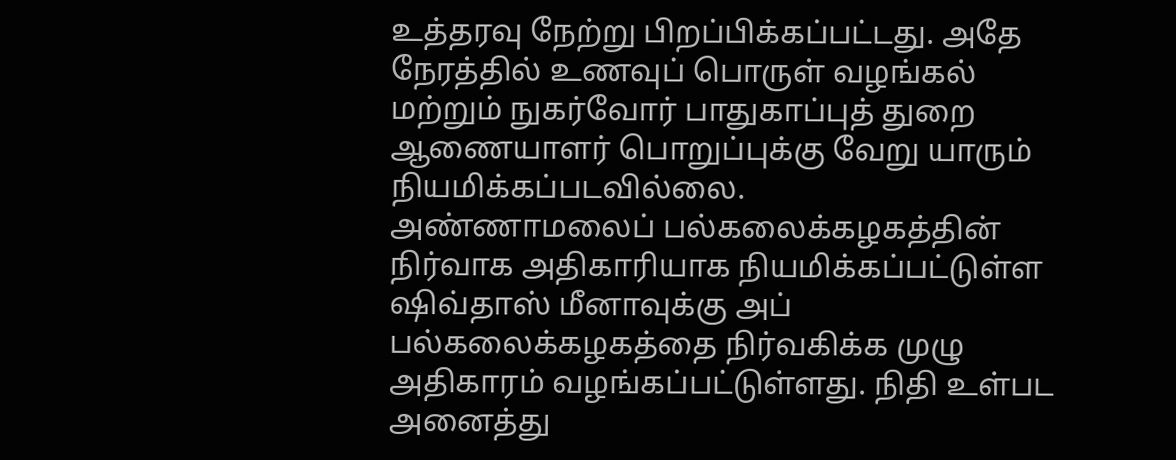உத்தரவு நேற்று பிறப்பிக்கப்பட்டது. அதே நேரத்தில் உணவுப் பொருள் வழங்கல் மற்றும் நுகர்வோர் பாதுகாப்புத் துறை ஆணையாளர் பொறுப்புக்கு வேறு யாரும் நியமிக்கப்படவில்லை.
அண்ணாமலைப் பல்கலைக்கழகத்தின் நிர்வாக அதிகாரியாக நியமிக்கப்பட்டுள்ள ஷிவ்தாஸ் மீனாவுக்கு அப் பல்கலைக்கழகத்தை நிர்வகிக்க முழு அதிகாரம் வழங்கப்பட்டுள்ளது. நிதி உள்பட அனைத்து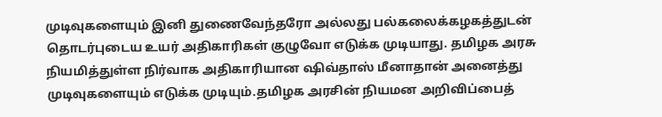முடிவுகளையும் இனி துணைவேந்தரோ அல்லது பல்கலைக்கழகத்துடன் தொடர்புடைய உயர் அதிகாரிகள் குழுவோ எடுக்க முடியாது. தமிழக அரசு நியமித்துள்ள நிர்வாக அதிகாரியான ஷிவ்தாஸ் மீனாதான் அனைத்து முடிவுகளையும் எடுக்க முடியும்.தமிழக அரசின் நியமன அறிவிப்பைத்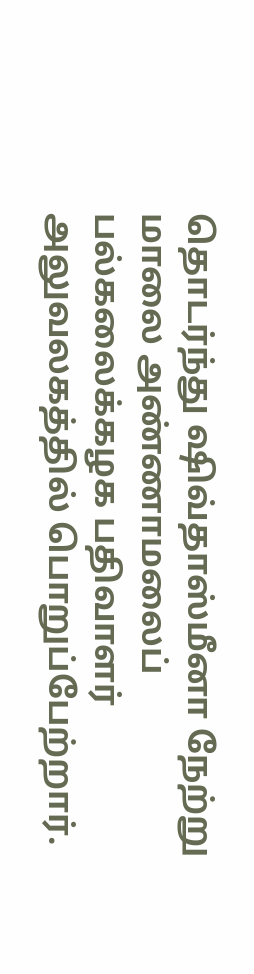தொடர்ந்து ஷிவ்தாஸ்மீனா நேற்று மாலை அண்ணாமலைப் பல்கலைக்கழக பதிவாளர் அலுவலகத்தில் பொறுப்பேற்றார்.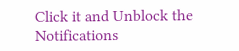Click it and Unblock the Notifications